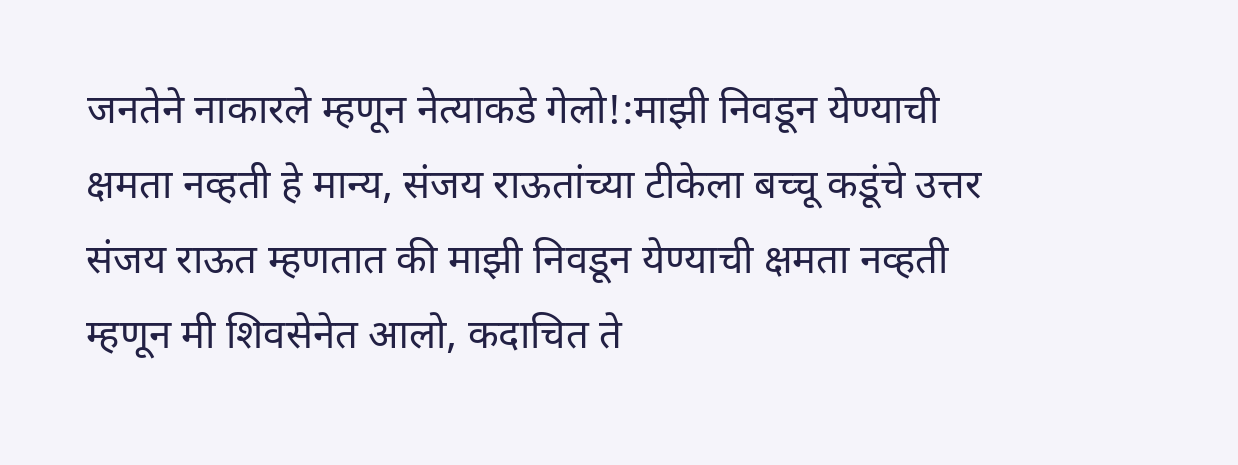जनतेने नाकारले म्हणून नेत्याकडे गेलो!:माझी निवडून येण्याची क्षमता नव्हती हे मान्य, संजय राऊतांच्या टीकेला बच्चू कडूंचे उत्तर
संजय राऊत म्हणतात की माझी निवडून येण्याची क्षमता नव्हती म्हणून मी शिवसेनेत आलो, कदाचित ते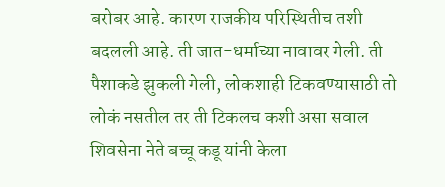बरोबर आहे. कारण राजकीय परिस्थितीच तशी बदलली आहे. ती जात-धर्माच्या नावावर गेली. ती पैशाकडे झुकली गेली, लोकशाही टिकवण्यासाठी तो लोकं नसतील तर ती टिकलच कशी असा सवाल शिवसेना नेते बच्चू कडू यांनी केला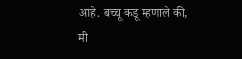आहे. बच्चू कडू म्हणाले की, मी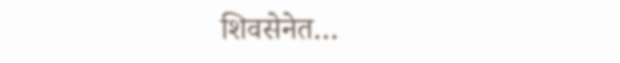शिवसेनेत…